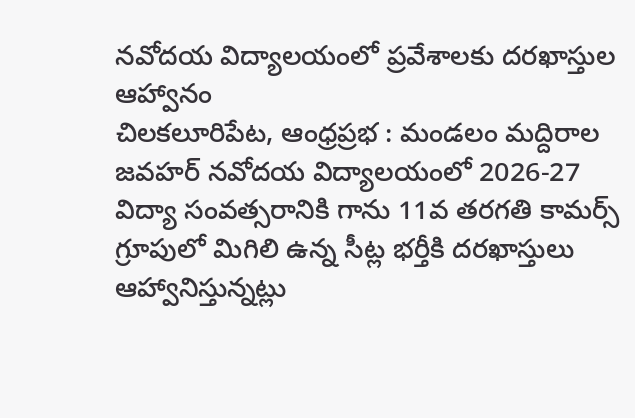నవోదయ విద్యాలయంలో ప్రవేశాలకు దరఖాస్తుల ఆహ్వానం
చిలకలూరిపేట, ఆంధ్రప్రభ : మండలం మద్దిరాల జవహర్ నవోదయ విద్యాలయంలో 2026-27 విద్యా సంవత్సరానికి గాను 11వ తరగతి కామర్స్ గ్రూపులో మిగిలి ఉన్న సీట్ల భర్తీకి దరఖాస్తులు ఆహ్వానిస్తున్నట్లు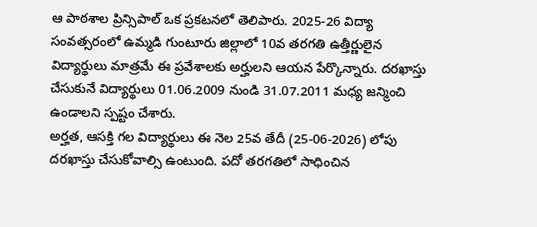ఆ పాఠశాల ప్రిన్సిపాల్ ఒక ప్రకటనలో తెలిపారు. 2025-26 విద్యా సంవత్సరంలో ఉమ్మడి గుంటూరు జిల్లాలో 10వ తరగతి ఉత్తీర్ణులైన విద్యార్థులు మాత్రమే ఈ ప్రవేశాలకు అర్హులని ఆయన పేర్కొన్నారు. దరఖాస్తు చేసుకునే విద్యార్థులు 01.06.2009 నుండి 31.07.2011 మధ్య జన్మించి ఉండాలని స్పష్టం చేశారు.
అర్హత, ఆసక్తి గల విద్యార్థులు ఈ నెల 25వ తేదీ (25-06-2026) లోపు దరఖాస్తు చేసుకోవాల్సి ఉంటుంది. పదో తరగతిలో సాధించిన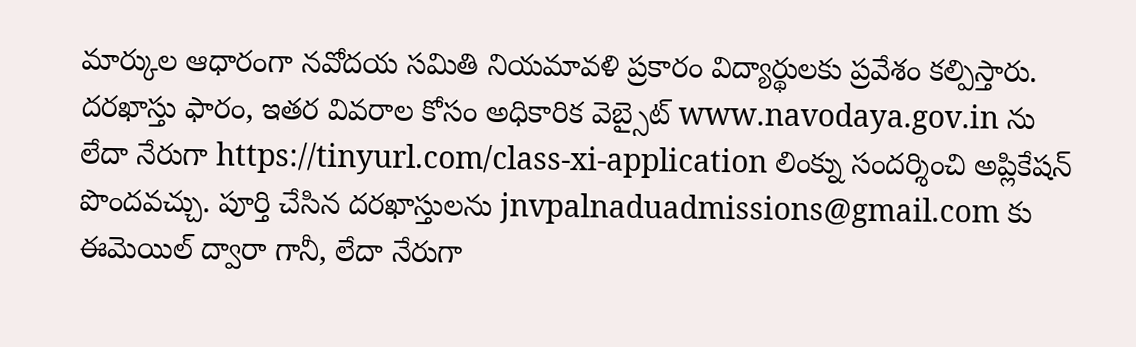మార్కుల ఆధారంగా నవోదయ సమితి నియమావళి ప్రకారం విద్యార్థులకు ప్రవేశం కల్పిస్తారు. దరఖాస్తు ఫారం, ఇతర వివరాల కోసం అధికారిక వెబ్సైట్ www.navodaya.gov.in ను లేదా నేరుగా https://tinyurl.com/class-xi-application లింక్ను సందర్శించి అప్లికేషన్ పొందవచ్చు. పూర్తి చేసిన దరఖాస్తులను jnvpalnaduadmissions@gmail.com కు ఈమెయిల్ ద్వారా గానీ, లేదా నేరుగా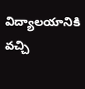విద్యాలయానికి వచ్చి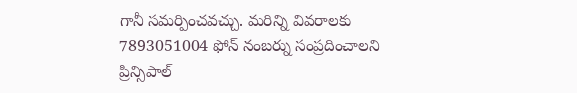గానీ సమర్పించవచ్చు. మరిన్ని వివరాలకు 7893051004 ఫోన్ నంబర్ను సంప్రదించాలని ప్రిన్సిపాల్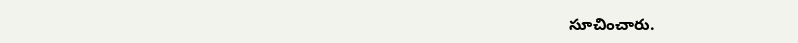సూచించారు.